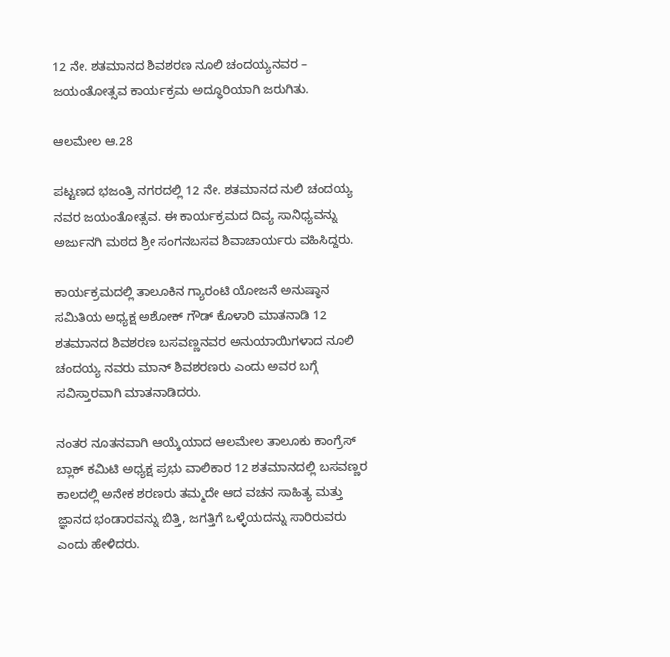12 ನೇ. ಶತಮಾನದ ಶಿವಶರಣ ನೂಲಿ ಚಂದಯ್ಯನವರ – ಜಯಂತೋತ್ಸವ ಕಾರ್ಯಕ್ರಮ ಅದ್ಧೂರಿಯಾಗಿ ಜರುಗಿತು.

ಆಲಮೇಲ ಆ.28

ಪಟ್ಟಣದ ಭಜಂತ್ರಿ ನಗರದಲ್ಲಿ 12 ನೇ. ಶತಮಾನದ ನುಲಿ ಚಂದಯ್ಯ ನವರ ಜಯಂತೋತ್ಸವ. ಈ ಕಾರ್ಯಕ್ರಮದ ದಿವ್ಯ ಸಾನಿಧ್ಯವನ್ನು ಅರ್ಜುನಗಿ ಮಠದ ಶ್ರೀ ಸಂಗನಬಸವ ಶಿವಾಚಾರ್ಯರು ವಹಿಸಿದ್ದರು.

ಕಾರ್ಯಕ್ರಮದಲ್ಲಿ ತಾಲೂಕಿನ ಗ್ಯಾರಂಟಿ ಯೋಜನೆ ಅನುಷ್ಠಾನ ಸಮಿತಿಯ ಅಧ್ಯಕ್ಷ ಅಶೋಕ್ ಗೌಡ್ ಕೊಳಾರಿ ಮಾತನಾಡಿ 12 ಶತಮಾನದ ಶಿವಶರಣ ಬಸವಣ್ಣನವರ ಅನುಯಾಯಿಗಳಾದ ನೂಲಿ ಚಂದಯ್ಯ ನವರು ಮಾನ್ ಶಿವಶರಣರು ಎಂದು ಅವರ ಬಗ್ಗೆ ಸವಿಸ್ತಾರವಾಗಿ ಮಾತನಾಡಿದರು.

ನಂತರ ನೂತನವಾಗಿ ಆಯ್ಕೆಯಾದ ಆಲಮೇಲ ತಾಲೂಕು ಕಾಂಗ್ರೆಸ್ ಬ್ಲಾಕ್ ಕಮಿಟಿ ಅಧ್ಯಕ್ಷ ಪ್ರಭು ವಾಲಿಕಾರ 12 ಶತಮಾನದಲ್ಲಿ ಬಸವಣ್ಣರ ಕಾಲದಲ್ಲಿ ಅನೇಕ ಶರಣರು ತಮ್ಮದೇ ಆದ ವಚನ ಸಾಹಿತ್ಯ ಮತ್ತು ಜ್ಞಾನದ ಭಂಡಾರವನ್ನು ಬಿತ್ತಿ, ಜಗತ್ತಿಗೆ ಒಳ್ಳೆಯದನ್ನು ಸಾರಿರುವರು ಎಂದು ಹೇಳಿದರು.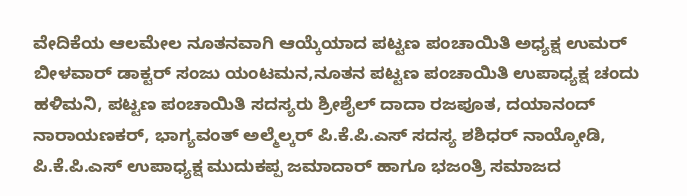ವೇದಿಕೆಯ ಆಲಮೇಲ ನೂತನವಾಗಿ ಆಯ್ಕೆಯಾದ ಪಟ್ಟಣ ಪಂಚಾಯಿತಿ ಅಧ್ಯಕ್ಷ ಉಮರ್ ಬೀಳವಾರ್ ಡಾಕ್ಟರ್ ಸಂಜು ಯಂಟಮನ,ನೂತನ ಪಟ್ಟಣ ಪಂಚಾಯಿತಿ ಉಪಾಧ್ಯಕ್ಷ ಚಂದು ಹಳಿಮನಿ, ಪಟ್ಟಣ ಪಂಚಾಯಿತಿ ಸದಸ್ಯರು ಶ್ರೀಶೈಲ್ ದಾದಾ ರಜಪೂತ, ದಯಾನಂದ್ ನಾರಾಯಣಕರ್, ಭಾಗ್ಯವಂತ್ ಅಲ್ಮೆಲ್ಕರ್ ಪಿ.ಕೆ.ಪಿ.ಎಸ್ ಸದಸ್ಯ ಶಶಿಧರ್ ನಾಯ್ಕೋಡಿ, ಪಿ.ಕೆ.ಪಿ.ಎಸ್ ಉಪಾಧ್ಯಕ್ಷ ಮುದುಕಪ್ಪ ಜಮಾದಾರ್ ಹಾಗೂ ಭಜಂತ್ರಿ ಸಮಾಜದ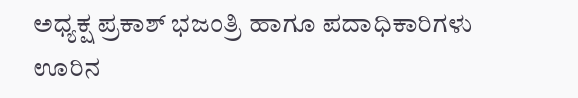ಅಧ್ಯಕ್ಷ ಪ್ರಕಾಶ್ ಭಜಂತ್ರಿ ಹಾಗೂ ಪದಾಧಿಕಾರಿಗಳು ಊರಿನ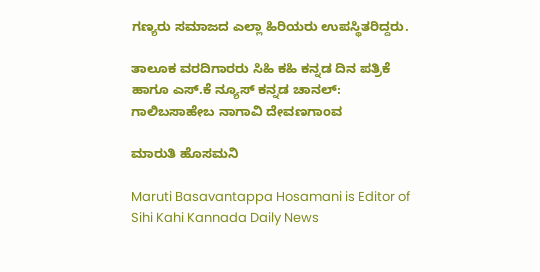ಗಣ್ಯರು ಸಮಾಜದ ಎಲ್ಲಾ ಹಿರಿಯರು ಉಪಸ್ಥಿತರಿದ್ದರು.

ತಾಲೂಕ ವರದಿಗಾರರು ಸಿಹಿ ಕಹಿ ಕನ್ನಡ ದಿನ ಪತ್ರಿಕೆ ಹಾಗೂ ಎಸ್.ಕೆ ನ್ಯೂಸ್ ಕನ್ನಡ ಚಾನಲ್: ಗಾಲಿಬಸಾಹೇಬ ನಾಗಾವಿ ದೇವಣಗಾಂವ

ಮಾರುತಿ ಹೊಸಮನಿ

Maruti Basavantappa Hosamani is Editor of Sihi Kahi Kannada Daily News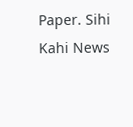Paper. Sihi Kahi News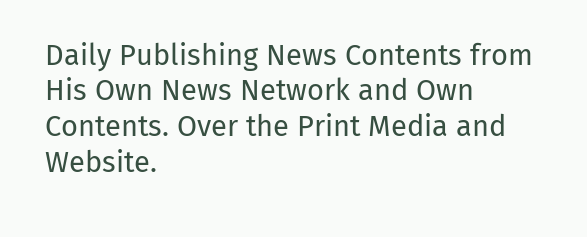Daily Publishing News Contents from His Own News Network and Own Contents. Over the Print Media and Website.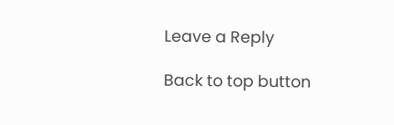Leave a Reply

Back to top button